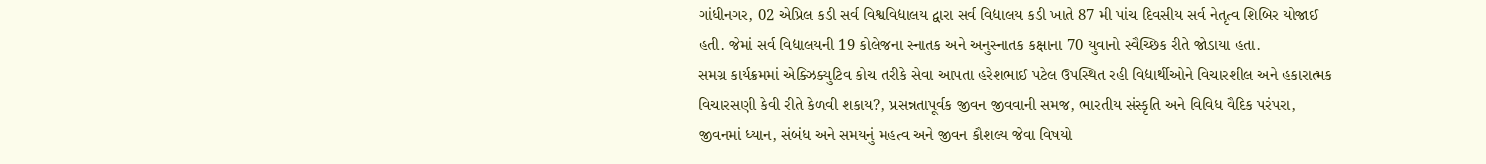ગાંધીનગર, 02 એપ્રિલ કડી સર્વ વિશ્વવિદ્યાલય દ્વારા સર્વ વિદ્યાલય કડી ખાતે 87 મી પાંચ દિવસીય સર્વ નેતૃત્વ શિબિર યોજાઈ હતી. જેમાં સર્વ વિદ્યાલયની 19 કોલેજના સ્નાતક અને અનુસ્નાતક કક્ષાના 70 યુવાનો સ્વૈચ્છિક રીતે જોડાયા હતા.
સમગ્ર કાર્યક્રમમાં એક્ઝિક્યુટિવ કોચ તરીકે સેવા આપતા હરેશભાઈ પટેલ ઉપસ્થિત રહી વિદ્યાર્થીઓને વિચારશીલ અને હકારાત્મક વિચારસણી કેવી રીતે કેળવી શકાય?, પ્રસન્નતાપૂર્વક જીવન જીવવાની સમજ, ભારતીય સંસ્કૃતિ અને વિવિધ વૈદિક પરંપરા, જીવનમાં ધ્યાન, સંબંધ અને સમયનું મહત્વ અને જીવન કૌશલ્ય જેવા વિષયો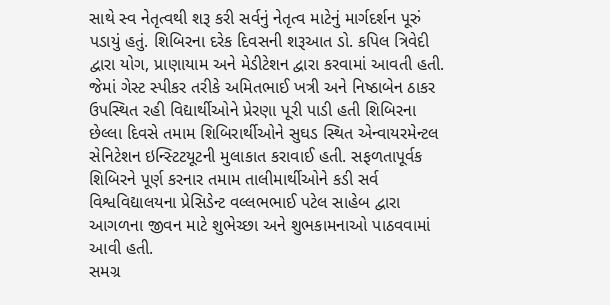સાથે સ્વ નેતૃત્વથી શરૂ કરી સર્વનું નેતૃત્વ માટેનું માર્ગદર્શન પૂરું પડાયું હતું. શિબિરના દરેક દિવસની શરૂઆત ડો. કપિલ ત્રિવેદી દ્વારા યોગ, પ્રાણાયામ અને મેડીટેશન દ્વારા કરવામાં આવતી હતી. જેમાં ગેસ્ટ સ્પીકર તરીકે અમિતભાઈ ખત્રી અને નિષ્ઠાબેન ઠાકર ઉપસ્થિત રહી વિદ્યાર્થીઓને પ્રેરણા પૂરી પાડી હતી શિબિરના છેલ્લા દિવસે તમામ શિબિરાર્થીઓને સુઘડ સ્થિત એન્વાયરમેન્ટલ સેનિટેશન ઇન્સ્ટિટયૂટની મુલાકાત કરાવાઈ હતી. સફળતાપૂર્વક શિબિરને પૂર્ણ કરનાર તમામ તાલીમાર્થીઓને કડી સર્વ વિશ્વવિદ્યાલયના પ્રેસિડેન્ટ વલ્લભભાઈ પટેલ સાહેબ દ્વારા આગળના જીવન માટે શુભેચ્છા અને શુભકામનાઓ પાઠવવામાં આવી હતી.
સમગ્ર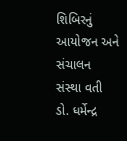શિબિરનું આયોજન અને સંચાલન સંસ્થા વતી ડો. ધર્મેન્દ્ર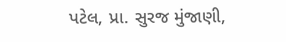પટેલ, પ્રા. સુરજ મુંજાણી,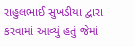રાહુલભાઈ સુખડીયા દ્વારા કરવામાં આવ્યું હતું જેમાં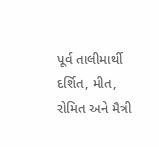પૂર્વ તાલીમાર્થી દર્શિત, મીત, રોમિત અને મૈત્રી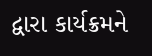દ્વારા કાર્યક્રમને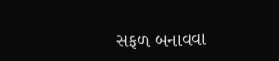સફળ બનાવવા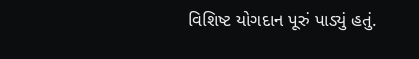વિશિષ્ટ યોગદાન પૂરું પાડ્યું હતું.